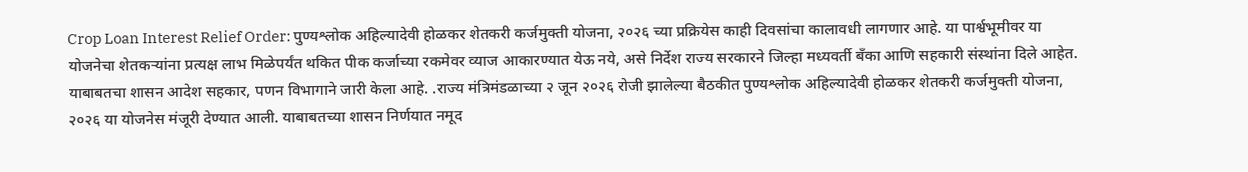Crop Loan Interest Relief Order: पुण्यश्लोक अहिल्यादेवी होळकर शेतकरी कर्जमुक्ती योजना, २०२६ च्या प्रक्रियेस काही दिवसांचा कालावधी लागणार आहे. या पार्श्वभूमीवर या योजनेचा शेतकऱ्यांना प्रत्यक्ष लाभ मिळेपर्यंत थकित पीक कर्जाच्या रकमेवर व्याज आकारण्यात येऊ नये, असे निर्देश राज्य सरकारने जिल्हा मध्यवर्ती बँका आणि सहकारी संस्थांना दिले आहेत. याबाबतचा शासन आदेश सहकार, पणन विभागाने जारी केला आहे. .राज्य मंत्रिमंडळाच्या २ जून २०२६ रोजी झालेल्या बैठकीत पुण्यश्लोक अहिल्यादेवी होळकर शेतकरी कर्जमुक्ती योजना, २०२६ या योजनेस मंजूरी देण्यात आली. याबाबतच्या शासन निर्णयात नमूद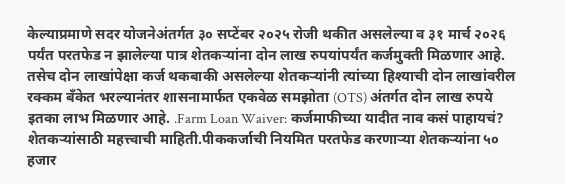केल्याप्रमाणे सदर योजनेअंतर्गत ३० सप्टेंबर २०२५ रोजी थकीत असलेल्या व ३१ मार्च २०२६ पर्यंत परतफेड न झालेल्या पात्र शेतकऱ्यांना दोन लाख रुपयांपर्यंत कर्जमुक्ती मिळणार आहे. तसेच दोन लाखांपेक्षा कर्ज थकबाकी असलेल्या शेतकऱ्यांनी त्यांच्या हिश्याची दोन लाखांवरील रक्कम बँकेत भरल्यानंतर शासनामार्फत एकवेळ समझोता (OTS) अंतर्गत दोन लाख रुपये इतका लाभ मिळणार आहे. .Farm Loan Waiver: कर्जमाफीच्या यादीत नाव कसं पाहायचं? शेतकऱ्यांसाठी महत्त्वाची माहिती.पीककर्जाची नियमित परतफेड करणाऱ्या शेतकऱ्यांना ५० हजार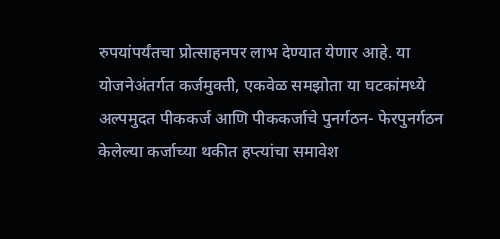रुपयांपर्यंतचा प्रोत्साहनपर लाभ देण्यात येणार आहे. या योजनेअंतर्गत कर्जमुक्ती, एकवेळ समझोता या घटकांमध्ये अल्पमुदत पीककर्ज आणि पीककर्जाचे पुनर्गठन- फेरपुनर्गठन केलेल्या कर्जाच्या थकीत हप्त्यांचा समावेश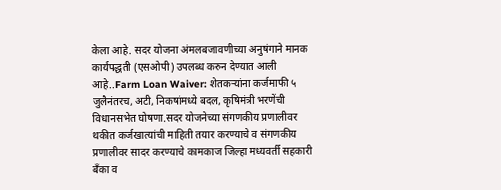केला आहे. सदर योजना अंमलबजावणीच्या अनुषंगाने मानक कार्यपद्धती (एसओपी) उपलब्ध करुन देण्यात आली आहे..Farm Loan Waiver: शेतकऱ्यांना कर्जमाफी ५ जुलैनंतरच, अटी, निकषांमध्ये बदल, कृषिमंत्री भरणेंची विधानसभेत घोषणा.सदर योजनेच्या संगणकीय प्रणालीवर थकीत कर्जखात्यांची माहिती तयार करण्याचे व संगणकीय प्रणालीवर सादर करण्याचे कामकाज जिल्हा मध्यवर्ती सहकारी बँका व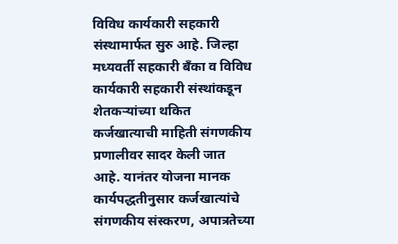विविध कार्यकारी सहकारी संस्थामार्फत सुरु आहे. जिल्हा मध्यवर्ती सहकारी बँका व विविध कार्यकारी सहकारी संस्थांकडून शेतकऱ्यांच्या थकित कर्जखात्याची माहिती संगणकीय प्रणालीवर सादर केली जात आहे. यानंतर योजना मानक कार्यपद्धतीनुसार कर्जखात्यांचे संगणकीय संस्करण, अपात्रतेच्या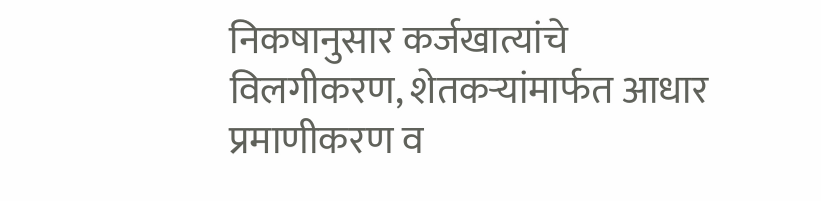निकषानुसार कर्जखात्यांचे विलगीकरण, शेतकऱ्यांमार्फत आधार प्रमाणीकरण व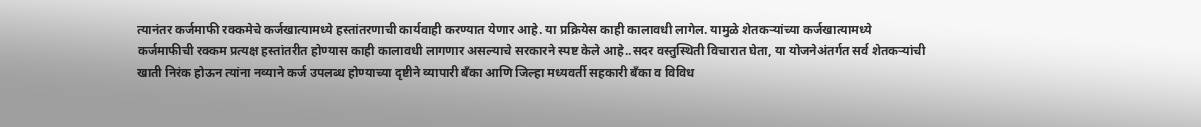त्यानंतर कर्जमाफी रक्कमेचे कर्जखात्यामध्ये हस्तांतरणाची कार्यवाही करण्यात येणार आहे. या प्रक्रियेस काही कालावधी लागेल. यामुळे शेतकऱ्यांच्या कर्जखात्यामध्ये कर्जमाफीची रक्कम प्रत्यक्ष हस्तांतरीत होण्यास काही कालावधी लागणार असल्याचे सरकारने स्पष्ट केले आहे..सदर वस्तुस्थिती विचारात घेता, या योजनेअंतर्गत सर्व शेतकऱ्यांची खाती निरंक होऊन त्यांना नव्याने कर्ज उपलब्ध होण्याच्या दृष्टीने व्यापारी बँका आणि जिल्हा मध्यवर्ती सहकारी बँका व विविध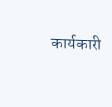कार्यकारी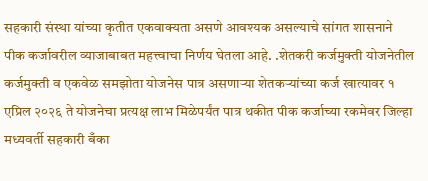सहकारी संस्था यांच्या कृतीत एकवाक्यता असणे आवश्यक असल्याचे सांगत शासनाने पीक कर्जावरील व्याजाबाबत महत्त्वाचा निर्णय घेतला आहे. .शेतकरी कर्जमुक्ती योजनेतील कर्जमुक्ती व एकवेळ समझोता योजनेस पात्र असणाऱ्या शेतकऱ्यांच्या कर्ज खात्यावर १ एप्रिल २०२६ ते योजनेचा प्रत्यक्ष लाभ मिळेपर्यंत पात्र थकीत पीक कर्जाच्या रकमेवर जिल्हा मध्यवर्ती सहकारी बँका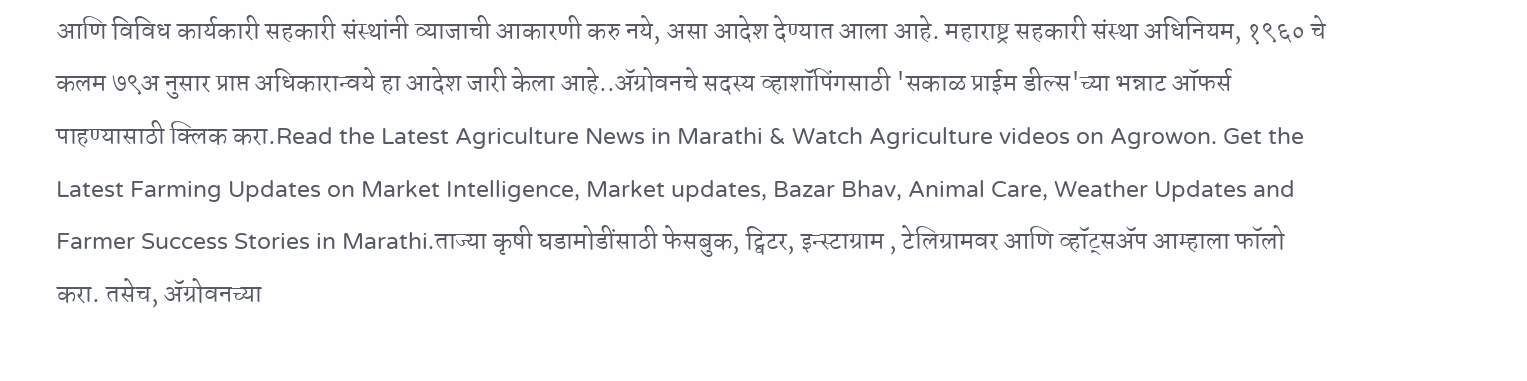आणि विविध कार्यकारी सहकारी संस्थांनी व्याजाची आकारणी करु नये, असा आदेश देण्यात आला आहे. महाराष्ट्र सहकारी संस्था अधिनियम, १९६० चे कलम ७९अ नुसार प्राप्त अधिकारान्वये हा आदेश जारी केला आहे..ॲग्रोवनचे सदस्य व्हाशॉपिंगसाठी 'सकाळ प्राईम डील्स'च्या भन्नाट ऑफर्स पाहण्यासाठी क्लिक करा.Read the Latest Agriculture News in Marathi & Watch Agriculture videos on Agrowon. Get the Latest Farming Updates on Market Intelligence, Market updates, Bazar Bhav, Animal Care, Weather Updates and Farmer Success Stories in Marathi.ताज्या कृषी घडामोडींसाठी फेसबुक, ट्विटर, इन्स्टाग्राम , टेलिग्रामवर आणि व्हॉट्सॲप आम्हाला फॉलो करा. तसेच, ॲग्रोवनच्या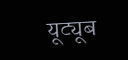यूट्यूब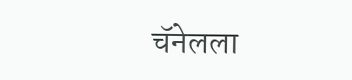चॅनेलला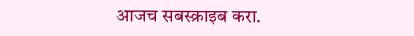आजच सबस्क्राइब करा.